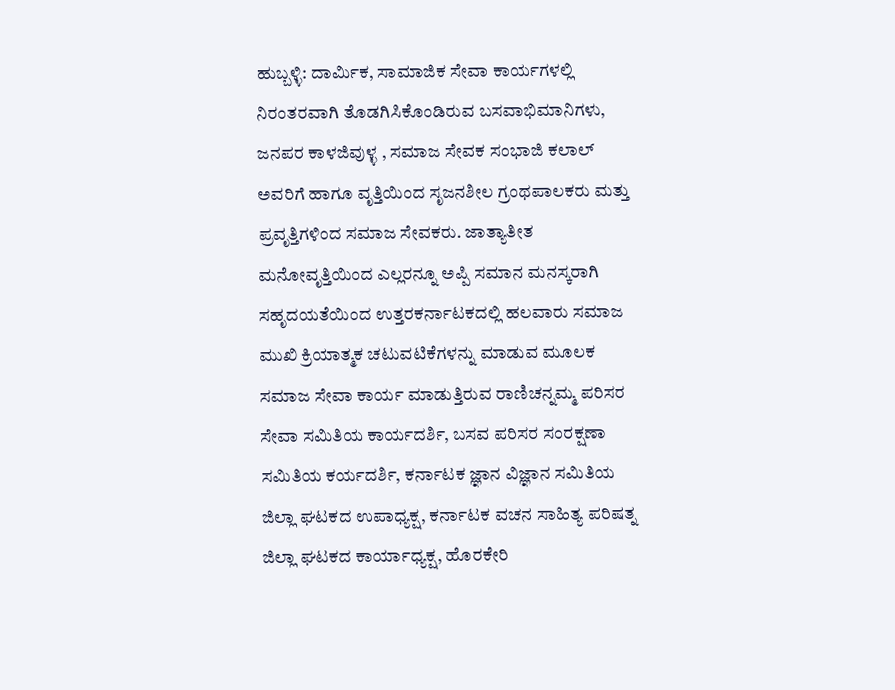ಹುಬ್ಬಳ್ಳಿ: ದಾರ್ಮಿಕ, ಸಾಮಾಜಿಕ ಸೇವಾ ಕಾರ್ಯಗಳಲ್ಲಿ ನಿರಂತರವಾಗಿ ತೊಡಗಿಸಿಕೊಂಡಿರುವ ಬಸವಾಭಿಮಾನಿಗಳು, ಜನಪರ ಕಾಳಜಿವುಳ್ಳ , ಸಮಾಜ ಸೇವಕ ಸಂಭಾಜಿ ಕಲಾಲ್ ಅವರಿಗೆ ಹಾಗೂ ವೃತ್ತಿಯಿಂದ ಸೃಜನಶೀಲ ಗ್ರಂಥಪಾಲಕರು ಮತ್ತು ಪ್ರವೃತ್ತಿಗಳಿಂದ ಸಮಾಜ ಸೇವಕರು. ಜಾತ್ಯಾತೀತ ಮನೋವೃತ್ತಿಯಿಂದ ಎಲ್ಲರನ್ನೂ ಅಪ್ಪಿ ಸಮಾನ ಮನಸ್ಕರಾಗಿ ಸಹೃದಯತೆಯಿಂದ ಉತ್ತರಕರ್ನಾಟಕದಲ್ಲಿ ಹಲವಾರು ಸಮಾಜ ಮುಖಿ ಕ್ರಿಯಾತ್ಮಕ ಚಟುವಟಿಕೆಗಳನ್ನು ಮಾಡುವ ಮೂಲಕ ಸಮಾಜ ಸೇವಾ ಕಾರ್ಯ ಮಾಡುತ್ತಿರುವ ರಾಣಿಚನ್ನಮ್ಮ ಪರಿಸರ ಸೇವಾ ಸಮಿತಿಯ ಕಾರ್ಯದರ್ಶಿ, ಬಸವ ಪರಿಸರ ಸಂರಕ್ಷಣಾ ಸಮಿತಿಯ ಕರ್ಯದರ್ಶಿ, ಕರ್ನಾಟಕ ಜ್ಞಾನ ವಿಜ್ಞಾನ ಸಮಿತಿಯ ಜಿಲ್ಲಾ ಘಟಕದ ಉಪಾಧ್ಯಕ್ಷ, ಕರ್ನಾಟಕ ವಚನ ಸಾಹಿತ್ಯ ಪರಿಷತ್ನ ಜಿಲ್ಲಾ ಘಟಕದ ಕಾರ್ಯಾಧ್ಯಕ್ಷ, ಹೊರಕೇರಿ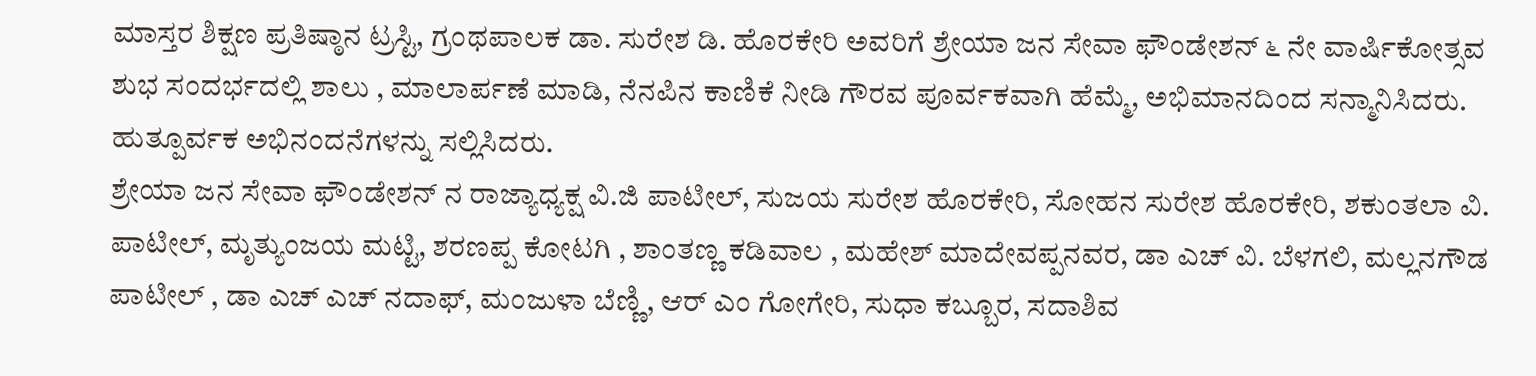ಮಾಸ್ತರ ಶಿಕ್ಷಣ ಪ್ರತಿಷ್ಠಾನ ಟ್ರಸ್ಟಿ, ಗ್ರಂಥಪಾಲಕ ಡಾ. ಸುರೇಶ ಡಿ. ಹೊರಕೇರಿ ಅವರಿಗೆ ಶ್ರೇಯಾ ಜನ ಸೇವಾ ಫೌಂಡೇಶನ್ ೬ ನೇ ವಾರ್ಷಿಕೋತ್ಸವ ಶುಭ ಸಂದರ್ಭದಲ್ಲಿ ಶಾಲು , ಮಾಲಾರ್ಪಣೆ ಮಾಡಿ, ನೆನಪಿನ ಕಾಣಿಕೆ ನೀಡಿ ಗೌರವ ಪೂರ್ವಕವಾಗಿ ಹೆಮ್ಮೆ, ಅಭಿಮಾನದಿಂದ ಸನ್ಮಾನಿಸಿದರು. ಹುತ್ಪೂರ್ವಕ ಅಭಿನಂದನೆಗಳನ್ನು ಸಲ್ಲಿಸಿದರು.
ಶ್ರೇಯಾ ಜನ ಸೇವಾ ಫೌಂಡೇಶನ್ ನ ರಾಜ್ಯಾಧ್ಯಕ್ಷ ವಿ.ಜಿ ಪಾಟೀಲ್, ಸುಜಯ ಸುರೇಶ ಹೊರಕೇರಿ, ಸೋಹನ ಸುರೇಶ ಹೊರಕೇರಿ, ಶಕುಂತಲಾ ವಿ. ಪಾಟೀಲ್, ಮೃತ್ಯುಂಜಯ ಮಟ್ಟಿ, ಶರಣಪ್ಪ ಕೋಟಗಿ , ಶಾಂತಣ್ಣ ಕಡಿವಾಲ , ಮಹೇಶ್ ಮಾದೇವಪ್ಪನವರ, ಡಾ ಎಚ್ ವಿ. ಬೆಳಗಲಿ, ಮಲ್ಲನಗೌಡ ಪಾಟೀಲ್ , ಡಾ ಎಚ್ ಎಚ್ ನದಾಫ್, ಮಂಜುಳಾ ಬೆಣ್ಣಿ, ಆರ್ ಎಂ ಗೋಗೇರಿ, ಸುಧಾ ಕಬ್ಬೂರ, ಸದಾಶಿವ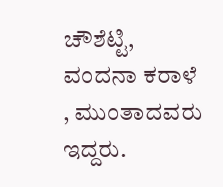ಚೌಶೆಟ್ಟಿ, ವಂದನಾ ಕರಾಳೆ , ಮುಂತಾದವರು ಇದ್ದರು.